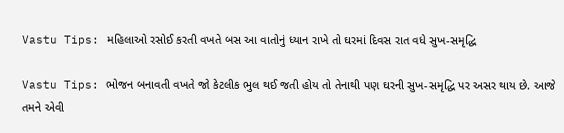Vastu Tips: મહિલાઓ રસોઈ કરતી વખતે બસ આ વાતોનું ધ્યાન રાખે તો ઘરમાં દિવસ રાત વધે સુખ-સમૃદ્ધિ

Vastu Tips: ભોજન બનાવતી વખતે જો કેટલીક ભુલ થઈ જતી હોય તો તેનાથી પણ ઘરની સુખ-સમૃદ્ધિ પર અસર થાય છે. આજે તમને એવી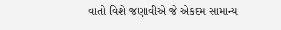વાતો વિશે જણાવીએ જે એકદમ સામાન્ય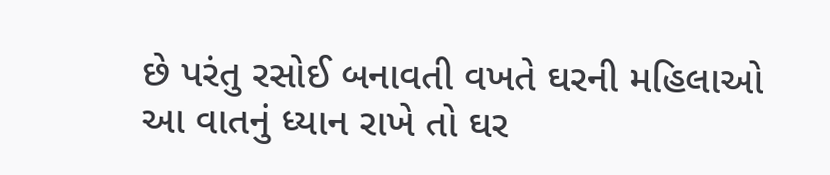છે પરંતુ રસોઈ બનાવતી વખતે ઘરની મહિલાઓ આ વાતનું ધ્યાન રાખે તો ઘર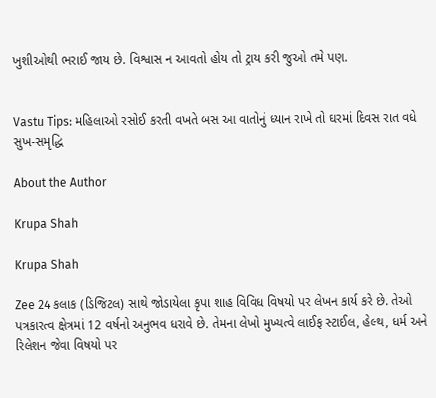ખુશીઓથી ભરાઈ જાય છે. વિશ્વાસ ન આવતો હોય તો ટ્રાય કરી જુઓ તમે પણ.


Vastu Tips: મહિલાઓ રસોઈ કરતી વખતે બસ આ વાતોનું ધ્યાન રાખે તો ઘરમાં દિવસ રાત વધે સુખ-સમૃદ્ધિ

About the Author

Krupa Shah

Krupa Shah

Zee 24 કલાક (ડિજિટલ) સાથે જોડાયેલા કૃપા શાહ વિવિધ વિષયો પર લેખન કાર્ય કરે છે. તેઓ પત્રકારત્વ ક્ષેત્રમાં 12 વર્ષનો અનુભવ ધરાવે છે. તેમના લેખો મુખ્યત્વે લાઈફ સ્ટાઈલ, હેલ્થ, ધર્મ અને રિલેશન જેવા વિષયો પર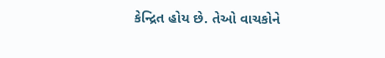કેન્દ્રિત હોય છે. તેઓ વાચકોને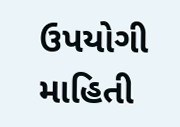ઉપયોગી માહિતી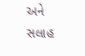અને સલાહ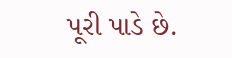પૂરી પાડે છે.